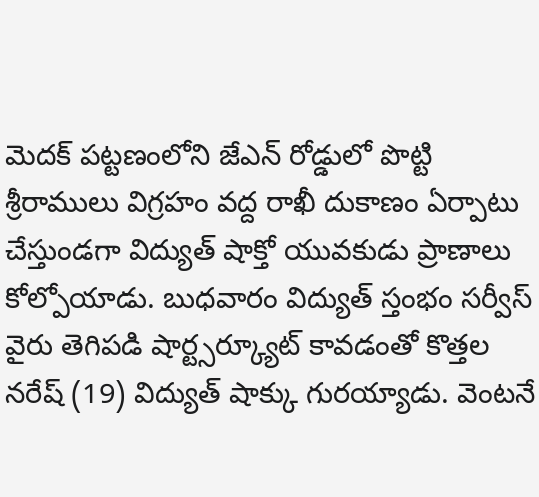మెదక్ పట్టణంలోని జేఎన్ రోడ్డులో పొట్టి శ్రీరాములు విగ్రహం వద్ద రాఖీ దుకాణం ఏర్పాటు చేస్తుండగా విద్యుత్ షాక్తో యువకుడు ప్రాణాలు కోల్పోయాడు. బుధవారం విద్యుత్ స్తంభం సర్వీస్ వైరు తెగిపడి షార్ట్సర్క్యూట్ కావడంతో కొత్తల నరేష్ (19) విద్యుత్ షాక్కు గురయ్యాడు. వెంటనే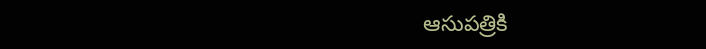ఆసుపత్రికి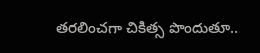తరలించగా చికిత్స పొందుతూ..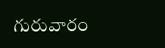గురువారం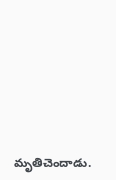మృతిచెందాడు.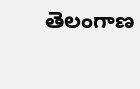తెలంగాణ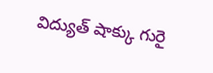విద్యుత్ షాక్కు గురై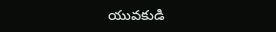యువకుడి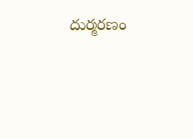దుర్మరణం